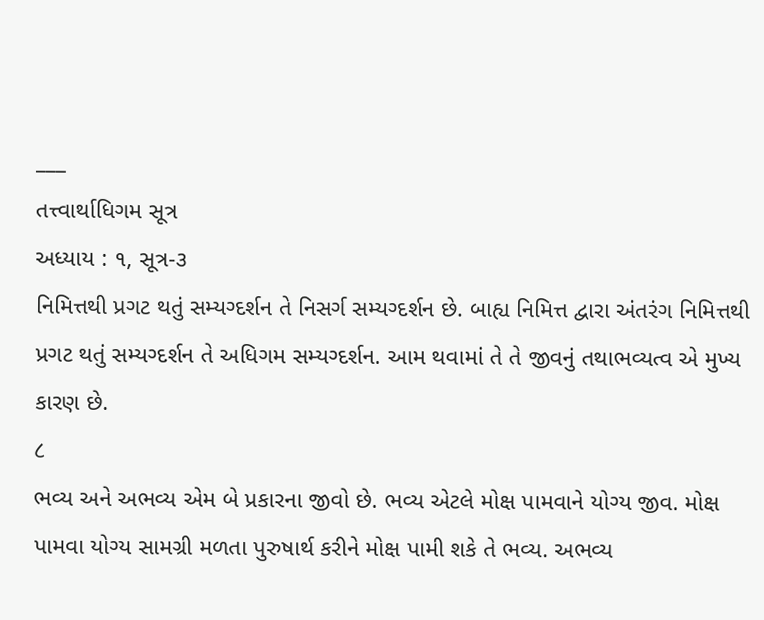___
તત્ત્વાર્થાધિગમ સૂત્ર
અધ્યાય : ૧, સૂત્ર-૩
નિમિત્તથી પ્રગટ થતું સમ્યગ્દર્શન તે નિસર્ગ સમ્યગ્દર્શન છે. બાહ્ય નિમિત્ત દ્વારા અંતરંગ નિમિત્તથી પ્રગટ થતું સમ્યગ્દર્શન તે અધિગમ સમ્યગ્દર્શન. આમ થવામાં તે તે જીવનું તથાભવ્યત્વ એ મુખ્ય કારણ છે.
८
ભવ્ય અને અભવ્ય એમ બે પ્રકારના જીવો છે. ભવ્ય એટલે મોક્ષ પામવાને યોગ્ય જીવ. મોક્ષ પામવા યોગ્ય સામગ્રી મળતા પુરુષાર્થ કરીને મોક્ષ પામી શકે તે ભવ્ય. અભવ્ય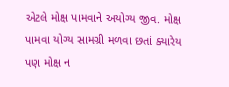એટલે મોક્ષ પામવાને અયોગ્ય જીવ. મોક્ષ પામવા યોગ્ય સામગ્રી મળવા છતાં ક્યારેય પણ મોક્ષ ન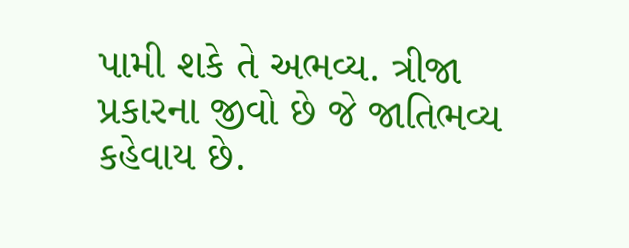પામી શકે તે અભવ્ય. ત્રીજા પ્રકારના જીવો છે જે જાતિભવ્ય કહેવાય છે.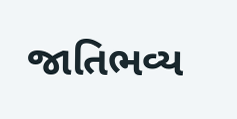જાતિભવ્ય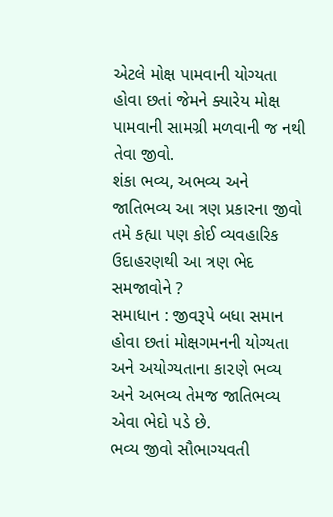એટલે મોક્ષ પામવાની યોગ્યતા હોવા છતાં જેમને ક્યારેય મોક્ષ પામવાની સામગ્રી મળવાની જ નથી તેવા જીવો.
શંકા ભવ્ય, અભવ્ય અને જાતિભવ્ય આ ત્રણ પ્રકારના જીવો તમે કહ્યા પણ કોઈ વ્યવહારિક ઉદાહરણથી આ ત્રણ ભેદ સમજાવોને ?
સમાધાન : જીવરૂપે બધા સમાન હોવા છતાં મોક્ષગમનની યોગ્યતા અને અયોગ્યતાના કા૨ણે ભવ્ય અને અભવ્ય તેમજ જાતિભવ્ય એવા ભેદો પડે છે.
ભવ્ય જીવો સૌભાગ્યવતી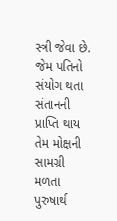સ્ત્રી જેવા છે. જેમ પતિનો સંયોગ થતા સંતાનની પ્રાપ્તિ થાય તેમ મોક્ષની સામગ્રી મળતા પુરુષાર્થ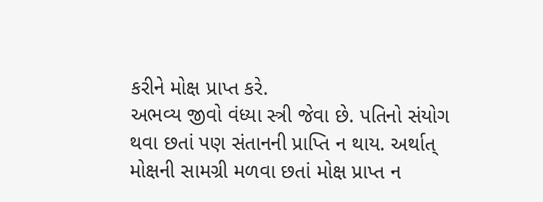કરીને મોક્ષ પ્રાપ્ત કરે.
અભવ્ય જીવો વંધ્યા સ્ત્રી જેવા છે. પતિનો સંયોગ થવા છતાં પણ સંતાનની પ્રાપ્તિ ન થાય. અર્થાત્ મોક્ષની સામગ્રી મળવા છતાં મોક્ષ પ્રાપ્ત ન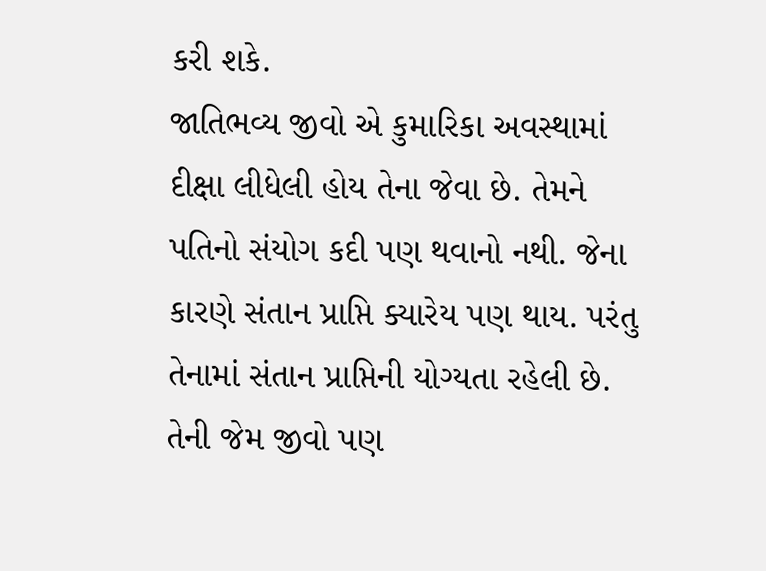કરી શકે.
જાતિભવ્ય જીવો એ કુમારિકા અવસ્થામાં દીક્ષા લીધેલી હોય તેના જેવા છે. તેમને પતિનો સંયોગ કદી પણ થવાનો નથી. જેના કારણે સંતાન પ્રાપ્તિ ક્યારેય પણ થાય. પરંતુ તેનામાં સંતાન પ્રાપ્તિની યોગ્યતા રહેલી છે. તેની જેમ જીવો પણ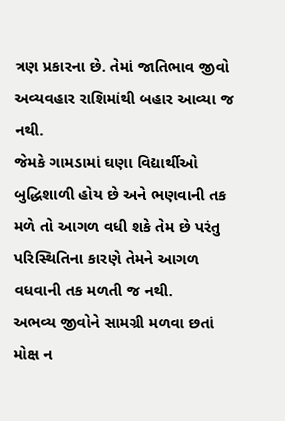ત્રણ પ્રકારના છે. તેમાં જાતિભાવ જીવો અવ્યવહાર રાશિમાંથી બહાર આવ્યા જ નથી.
જેમકે ગામડામાં ઘણા વિદ્યાર્થીઓ બુદ્ધિશાળી હોય છે અને ભણવાની તક મળે તો આગળ વધી શકે તેમ છે પરંતુ પરિસ્થિતિના કારણે તેમને આગળ વધવાની તક મળતી જ નથી.
અભવ્ય જીવોને સામગ્રી મળવા છતાં મોક્ષ ન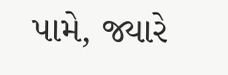પામે, જ્યારે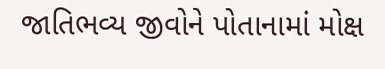જાતિભવ્ય જીવોને પોતાનામાં મોક્ષ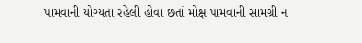પામવાની યોગ્યતા રહેલી હોવા છતાં મોક્ષ પામવાની સામગ્રી ન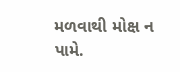મળવાથી મોક્ષ ન પામે.